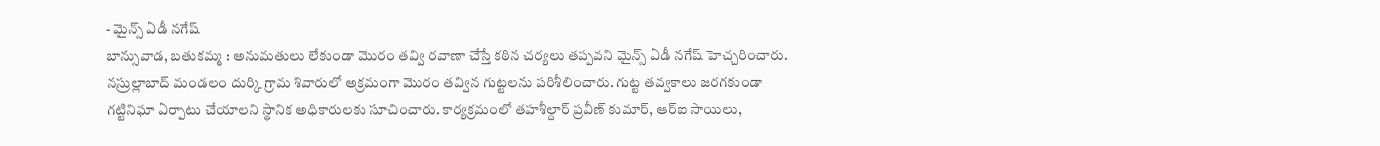- మైన్స్ ఏడీ నగేష్
బాన్సువాడ, బతుకమ్మ : అనుమతులు లేకుండా మొరం తవ్వి రవాణా చేస్తే కఠిన చర్యలు తప్పవని మైన్స్ ఏడీ నగేష్ హెచ్చరించారు. నస్రుల్లాబాద్ మండలం దుర్కి గ్రామ శివారులో అక్రమంగా మొరం తవ్విన గుట్టలను పరిశీలించారు. గుట్ట తవ్వకాలు జరగకుండా గట్టినిఘా ఏర్పాటు చేయాలని స్థానిక అధికారులకు సూచించారు. కార్యక్రమంలో తహశీల్దార్ ప్రవీణ్ కుమార్, ఆర్ఐ సాయిలు,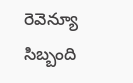రెవెన్యూ సిబ్బంది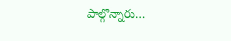పాల్గొన్నారు…